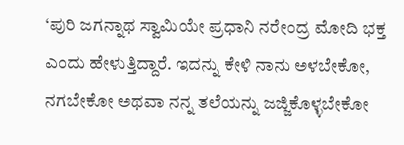‘ಪುರಿ ಜಗನ್ನಾಥ ಸ್ವಾಮಿಯೇ ಪ್ರಧಾನಿ ನರೇಂದ್ರ ಮೋದಿ ಭಕ್ತ ಎಂದು ಹೇಳುತ್ತಿದ್ದಾರೆ. ಇದನ್ನು ಕೇಳಿ ನಾನು ಅಳಬೇಕೋ, ನಗಬೇಕೋ ಅಥವಾ ನನ್ನ ತಲೆಯನ್ನು ಜಜ್ಜಿಕೊಳ್ಳಬೇಕೋ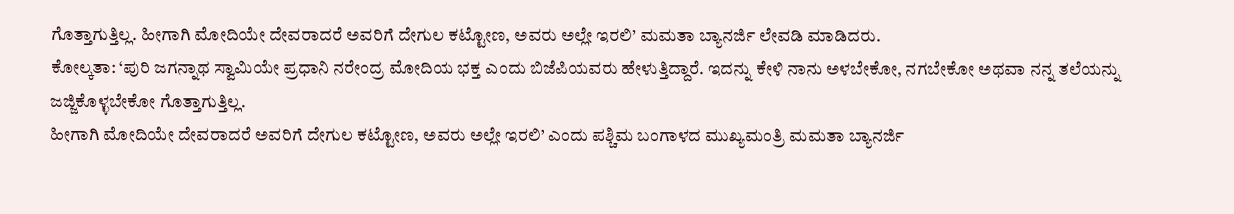ಗೊತ್ತಾಗುತ್ತಿಲ್ಲ. ಹೀಗಾಗಿ ಮೋದಿಯೇ ದೇವರಾದರೆ ಅವರಿಗೆ ದೇಗುಲ ಕಟ್ಟೋಣ, ಅವರು ಅಲ್ಲೇ ಇರಲಿ’ ಮಮತಾ ಬ್ಯಾನರ್ಜಿ ಲೇವಡಿ ಮಾಡಿದರು.
ಕೋಲ್ಕತಾ: ‘ಪುರಿ ಜಗನ್ನಾಥ ಸ್ವಾಮಿಯೇ ಪ್ರಧಾನಿ ನರೇಂದ್ರ ಮೋದಿಯ ಭಕ್ತ ಎಂದು ಬಿಜೆಪಿಯವರು ಹೇಳುತ್ತಿದ್ದಾರೆ. ಇದನ್ನು ಕೇಳಿ ನಾನು ಅಳಬೇಕೋ, ನಗಬೇಕೋ ಅಥವಾ ನನ್ನ ತಲೆಯನ್ನು ಜಜ್ಜಿಕೊಳ್ಳಬೇಕೋ ಗೊತ್ತಾಗುತ್ತಿಲ್ಲ.
ಹೀಗಾಗಿ ಮೋದಿಯೇ ದೇವರಾದರೆ ಅವರಿಗೆ ದೇಗುಲ ಕಟ್ಟೋಣ, ಅವರು ಅಲ್ಲೇ ಇರಲಿ’ ಎಂದು ಪಶ್ಚಿಮ ಬಂಗಾಳದ ಮುಖ್ಯಮಂತ್ರಿ ಮಮತಾ ಬ್ಯಾನರ್ಜಿ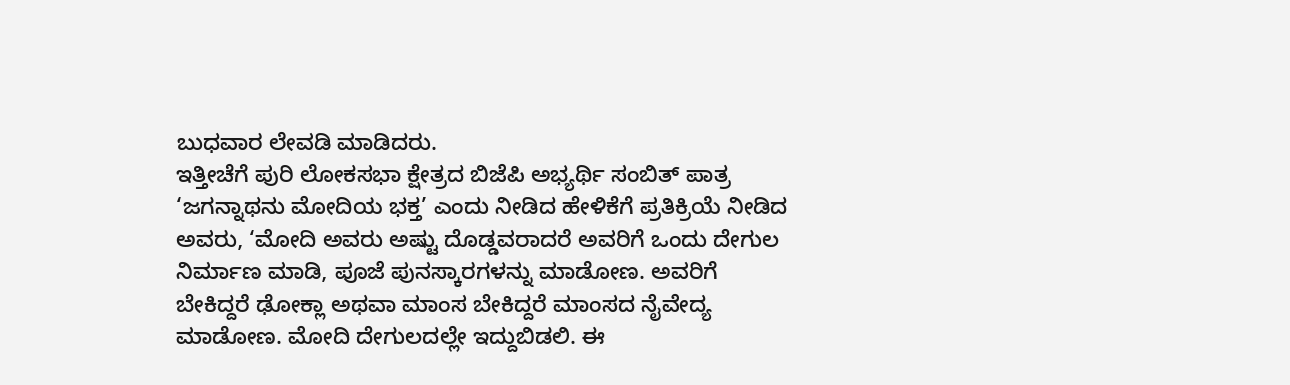ಬುಧವಾರ ಲೇವಡಿ ಮಾಡಿದರು.
ಇತ್ತೀಚೆಗೆ ಪುರಿ ಲೋಕಸಭಾ ಕ್ಷೇತ್ರದ ಬಿಜೆಪಿ ಅಭ್ಯರ್ಥಿ ಸಂಬಿತ್ ಪಾತ್ರ ‘ಜಗನ್ನಾಥನು ಮೋದಿಯ ಭಕ್ತ’ ಎಂದು ನೀಡಿದ ಹೇಳಿಕೆಗೆ ಪ್ರತಿಕ್ರಿಯೆ ನೀಡಿದ ಅವರು, ‘ಮೋದಿ ಅವರು ಅಷ್ಟು ದೊಡ್ಡವರಾದರೆ ಅವರಿಗೆ ಒಂದು ದೇಗುಲ ನಿರ್ಮಾಣ ಮಾಡಿ, ಪೂಜೆ ಪುನಸ್ಕಾರಗಳನ್ನು ಮಾಡೋಣ. ಅವರಿಗೆ ಬೇಕಿದ್ದರೆ ಢೋಕ್ಲಾ ಅಥವಾ ಮಾಂಸ ಬೇಕಿದ್ದರೆ ಮಾಂಸದ ನೈವೇದ್ಯ ಮಾಡೋಣ. ಮೋದಿ ದೇಗುಲದಲ್ಲೇ ಇದ್ದುಬಿಡಲಿ. ಈ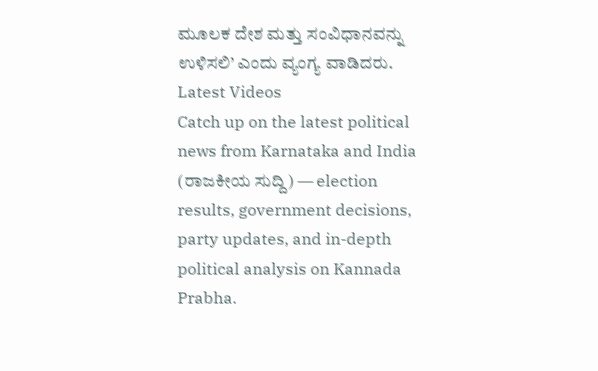ಮೂಲಕ ದೇಶ ಮತ್ತು ಸಂವಿಧಾನವನ್ನು ಉಳಿಸಲಿ’ ಎಂದು ವ್ಯಂಗ್ಯ ವಾಡಿದರು.
Latest Videos
Catch up on the latest political news from Karnataka and India (ರಾಜಕೀಯ ಸುದ್ದಿ) — election results, government decisions, party updates, and in-depth political analysis on Kannada Prabha.